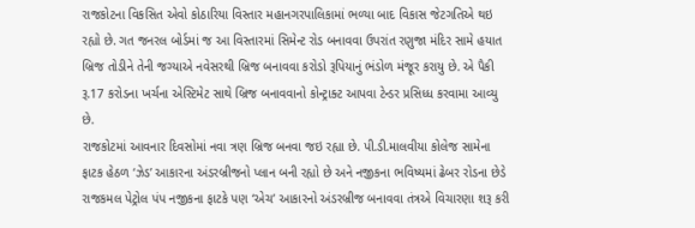રાજકોટના વિકસિત એવો કોઠારિયા વિસ્તાર મહાનગરપાલિકામાં ભળ્યા બાદ વિકાસ જેટગતિએ થઇ રહ્યો છે. ગત જનરલ બોર્ડમાં જ આ વિસ્તારમાં સિમેન્ટ રોડ બનાવવા ઉપરાંત રણુજા મંદિર સામે હયાત બ્રિજ તોડીને તેની જગ્યાએ નવેસરથી બ્રિજ બનાવવા કરોડો રૂપિયાનું ભંડોળ મંજૂર કરાયુ છે. એ પૈકી રૂ.17 કરોડના ખર્ચના એસ્ટિમેટ સાથે બ્રિજ બનાવવાનો કોન્ટ્રાક્ટ આપવા ટેન્ડર પ્રસિધ્ધ કરવામા આવ્યુ છે.
રાજકોટમાં આવનાર દિવસોમાં નવા ત્રણ બ્રિજ બનવા જઇ રહ્યા છે. પી.ડી.માલવીયા કોલેજ સામેના ફાટક હેઠળ ‘ઝેડ’ આકારના અંડરબ્રીજનો પ્લાન બની રહ્યો છે અને નજીકના ભવિષ્યમાં ઢેબર રોડના છેડે રાજકમલ પેટ્રોલ પંપ નજીકના ફાટકે પણ ‘એચ’ આકારનો અંડરબ્રીજ બનાવવા તંત્રએ વિચારણા શરૂ કરી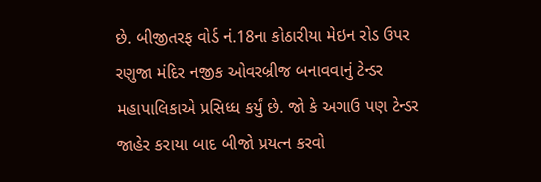છે. બીજીતરફ વોર્ડ નં.18ના કોઠારીયા મેઇન રોડ ઉપર રણુજા મંદિર નજીક ઓવરબ્રીજ બનાવવાનું ટેન્ડર મહાપાલિકાએ પ્રસિધ્ધ કર્યું છે. જો કે અગાઉ પણ ટેન્ડર જાહેર કરાયા બાદ બીજો પ્રયત્ન કરવો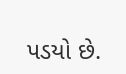પડયો છે.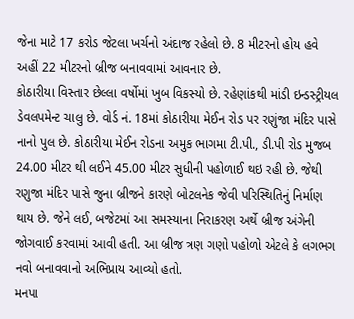જેના માટે 17 કરોડ જેટલા ખર્ચનો અંદાજ રહેલો છે. 8 મીટરનો હોય હવે અહીં 22 મીટરનો બ્રીજ બનાવવામાં આવનાર છે.
કોઠારીયા વિસ્તાર છેલ્લા વર્ષોમાં ખુબ વિકસ્યો છે. રહેણાંકથી માંડી ઇન્ડસ્ટ્રીયલ ડેવલપમેન્ટ ચાલુ છે. વોર્ડ નં. 18માં કોઠારીયા મેઈન રોડ પર રણુંજા મંદિર પાસે નાનો પુલ છે. કોઠારીયા મેઈન રોડના અમુક ભાગમા ટી.પી., ડી.પી રોડ મુજબ 24.00 મીટર થી લઈને 45.00 મીટર સુધીની પહોળાઈ થઇ રહી છે. જેથી રણુજા મંદિર પાસે જુના બ્રીજને કારણે બોટલનેક જેવી પરિસ્થિતિનું નિર્માણ થાય છે. જેને લઈ, બજેટમાં આ સમસ્યાના નિરાકરણ અર્થે બ્રીજ અંગેની જોગવાઈ કરવામાં આવી હતી. આ બ્રીજ ત્રણ ગણો પહોળો એટલે કે લગભગ નવો બનાવવાનો અભિપ્રાય આવ્યો હતો.
મનપા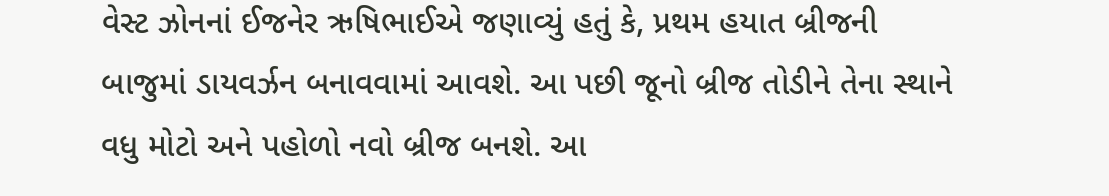વેસ્ટ ઝોનનાં ઈજનેર ઋષિભાઈએ જણાવ્યું હતું કે, પ્રથમ હયાત બ્રીજની બાજુમાં ડાયવર્ઝન બનાવવામાં આવશે. આ પછી જૂનો બ્રીજ તોડીને તેના સ્થાને વધુ મોટો અને પહોળો નવો બ્રીજ બનશે. આ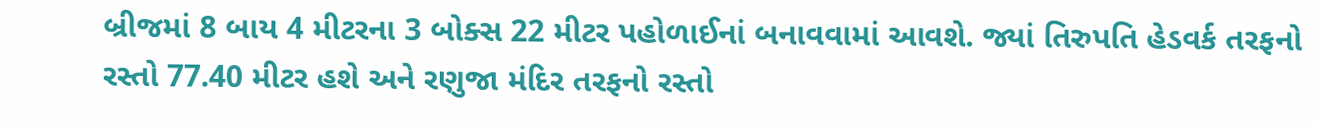બ્રીજમાં 8 બાય 4 મીટરના 3 બોક્સ 22 મીટર પહોળાઈનાં બનાવવામાં આવશે. જ્યાં તિરુપતિ હેડવર્ક તરફનો રસ્તો 77.40 મીટર હશે અને રણુજા મંદિર તરફનો રસ્તો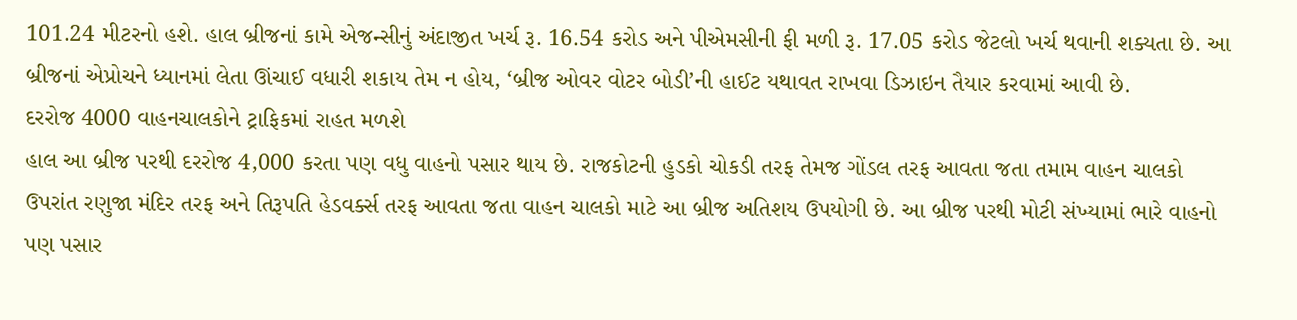101.24 મીટરનો હશે. હાલ બ્રીજનાં કામે એજન્સીનું અંદાજીત ખર્ચ રૂ. 16.54 કરોડ અને પીએમસીની ફી મળી રૂ. 17.05 કરોડ જેટલો ખર્ચ થવાની શક્યતા છે. આ બ્રીજનાં એપ્રોચને ધ્યાનમાં લેતા ઊંચાઈ વધારી શકાય તેમ ન હોય, ‘બ્રીજ ઓવર વોટર બોડી’ની હાઈટ યથાવત રાખવા ડિઝાઇન તૈયાર કરવામાં આવી છે.
દરરોજ 4000 વાહનચાલકોને ટ્રાફિકમાં રાહત મળશે
હાલ આ બ્રીજ પરથી દરરોજ 4,000 કરતા પણ વધુ વાહનો પસાર થાય છે. રાજકોટની હુડકો ચોકડી તરફ તેમજ ગોંડલ તરફ આવતા જતા તમામ વાહન ચાલકો ઉપરાંત રણુજા મંદિર તરફ અને તિરૂપતિ હેડવર્ક્સ તરફ આવતા જતા વાહન ચાલકો માટે આ બ્રીજ અતિશય ઉપયોગી છે. આ બ્રીજ પરથી મોટી સંખ્યામાં ભારે વાહનો પણ પસાર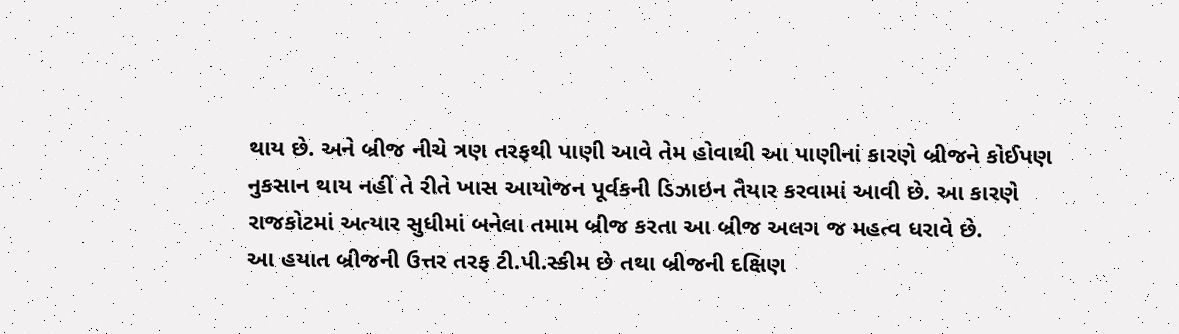થાય છે. અને બ્રીજ નીચે ત્રણ તરફથી પાણી આવે તેમ હોવાથી આ પાણીનાં કારણે બ્રીજને કોઈપણ નુકસાન થાય નહીં તે રીતે ખાસ આયોજન પૂર્વકની ડિઝાઇન તૈયાર કરવામાં આવી છે. આ કારણે રાજકોટમાં અત્યાર સુધીમાં બનેલા તમામ બ્રીજ કરતા આ બ્રીજ અલગ જ મહત્વ ધરાવે છે.
આ હયાત બ્રીજની ઉત્તર તરફ ટી.પી.સ્કીમ છે તથા બ્રીજની દક્ષિણ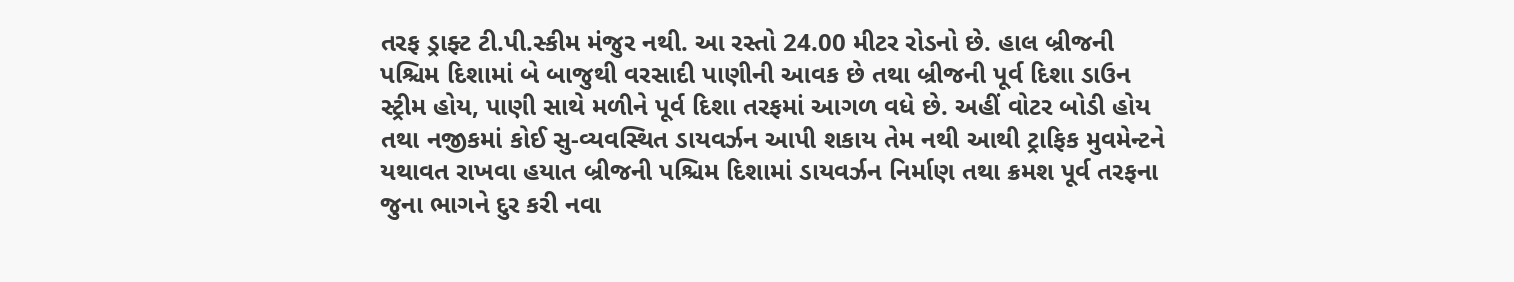તરફ ડ્રાફ્ટ ટી.પી.સ્કીમ મંજુર નથી. આ રસ્તો 24.00 મીટર રોડનો છે. હાલ બ્રીજની પશ્ચિમ દિશામાં બે બાજુથી વરસાદી પાણીની આવક છે તથા બ્રીજની પૂર્વ દિશા ડાઉન સ્ટ્રીમ હોય, પાણી સાથે મળીને પૂર્વ દિશા તરફમાં આગળ વધે છે. અહીં વોટર બોડી હોય તથા નજીકમાં કોઈ સુ-વ્યવસ્થિત ડાયવર્ઝન આપી શકાય તેમ નથી આથી ટ્રાફિક મુવમેન્ટને યથાવત રાખવા હયાત બ્રીજની પશ્ચિમ દિશામાં ડાયવર્ઝન નિર્માણ તથા ક્રમશ પૂર્વ તરફના જુના ભાગને દુર કરી નવા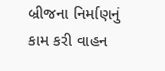બ્રીજના નિર્માણનું કામ કરી વાહન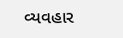વ્યવહાર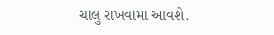ચાલુ રાખવામા આવશે.